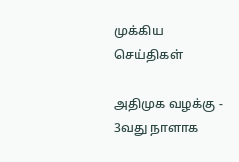முக்கிய செய்திகள்

அதிமுக வழக்கு - 3வது நாளாக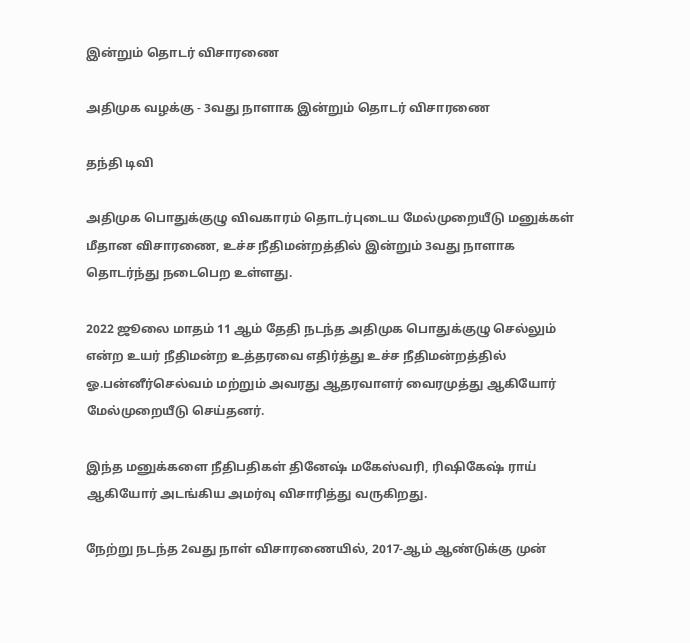இன்றும் தொடர் விசாரணை

அதிமுக வழக்கு - 3வது நாளாக இன்றும் தொடர் விசாரணை

தந்தி டிவி

அதிமுக பொதுக்குழு விவகாரம் தொடர்புடைய மேல்முறையீடு மனுக்கள் மீதான விசாரணை, உச்ச நீதிமன்றத்தில் இன்றும் 3வது நாளாக தொடர்ந்து நடைபெற உள்ளது.

2022 ஜூலை மாதம் 11 ஆம் தேதி நடந்த அதிமுக பொதுக்குழு செல்லும் என்ற உயர் நீதிமன்ற உத்தரவை எதிர்த்து உச்ச நீதிமன்றத்தில் ஓ.பன்னீர்செல்வம் மற்றும் அவரது ஆதரவாளர் வைரமுத்து ஆகியோர் மேல்முறையீடு செய்தனர்.

இந்த மனுக்களை நீதிபதிகள் தினேஷ் மகேஸ்வரி, ரிஷிகேஷ் ராய் ஆகியோர் அடங்கிய அமர்வு விசாரித்து வருகிறது.

நேற்று நடந்த 2வது நாள் விசாரணையில், 2017-ஆம் ஆண்டுக்கு முன்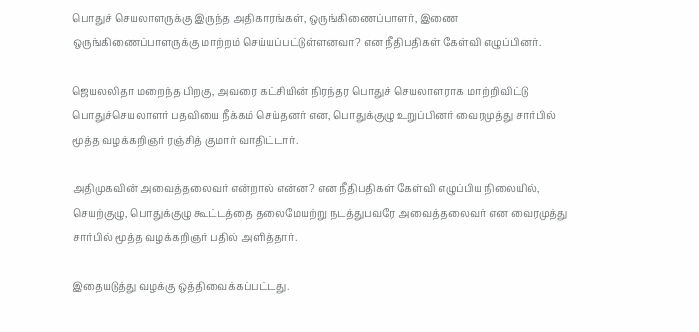பொதுச் செயலாளருக்கு இருந்த அதிகாரங்கள், ஒருங்கிணைப்பாளர், இணை ஒருங்கிணைப்பாளருக்கு மாற்றம் செய்யப்பட்டுள்ளனவா? என நீதிபதிகள் கேள்வி எழுப்பினர்.

ஜெயலலிதா மறைந்த பிறகு, அவரை கட்சியின் நிரந்தர பொதுச் செயலாளராக மாற்றிவிட்டு பொதுச்செயலாளர் பதவியை நீக்கம் செய்தனர் என, பொதுக்குழு உறுப்பினர் வைரமுத்து சார்பில் மூத்த வழக்கறிஞர் ரஞ்சித் குமார் வாதிட்டார்.

அதிமுகவின் அவைத்தலைவர் என்றால் என்ன? என நீதிபதிகள் கேள்வி எழுப்பிய நிலையில், செயற்குழு, பொதுக்குழு கூட்டத்தை தலைமேயற்று நடத்துபவரே அவைத்தலைவர் என வைரமுத்து சார்பில் மூத்த வழக்கறிஞர் பதில் அளித்தார்.

இதையடுத்து வழக்கு ஒத்திவைக்கப்பட்டது.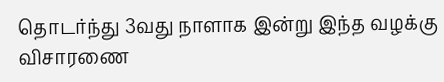தொடர்ந்து 3வது நாளாக இன்று இந்த வழக்கு விசாரணை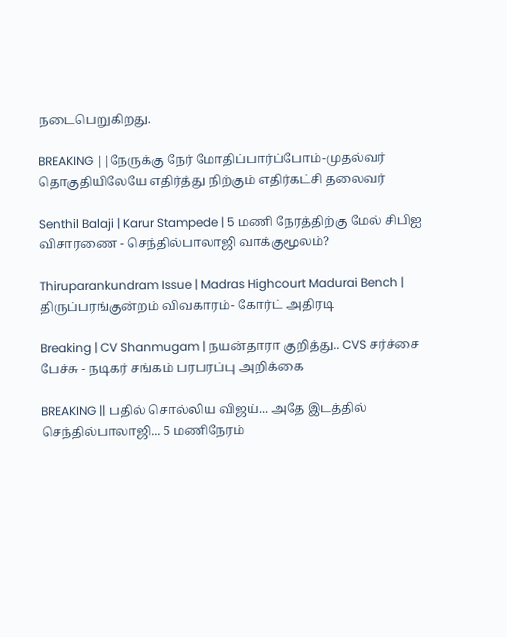நடைபெறுகிறது.

BREAKING ||நேருக்கு நேர் மோதிப்பார்ப்போம்-முதல்வர் தொகுதியிலேயே எதிர்த்து நிற்கும் எதிர்கட்சி தலைவர்

Senthil Balaji | Karur Stampede | 5 மணி நேரத்திற்கு மேல் சிபிஐ விசாரணை - செந்தில்பாலாஜி வாக்குமூலம்?

Thiruparankundram Issue | Madras Highcourt Madurai Bench | திருப்பரங்குன்றம் விவகாரம்- கோர்ட் அதிரடி

Breaking | CV Shanmugam | நயன்தாரா குறித்து.. CVS சர்ச்சை பேச்சு - நடிகர் சங்கம் பரபரப்பு அறிக்கை

BREAKING || பதில் சொல்லிய விஜய்... அதே இடத்தில் செந்தில்பாலாஜி... 5 மணிநேரம்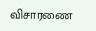விசாரணை